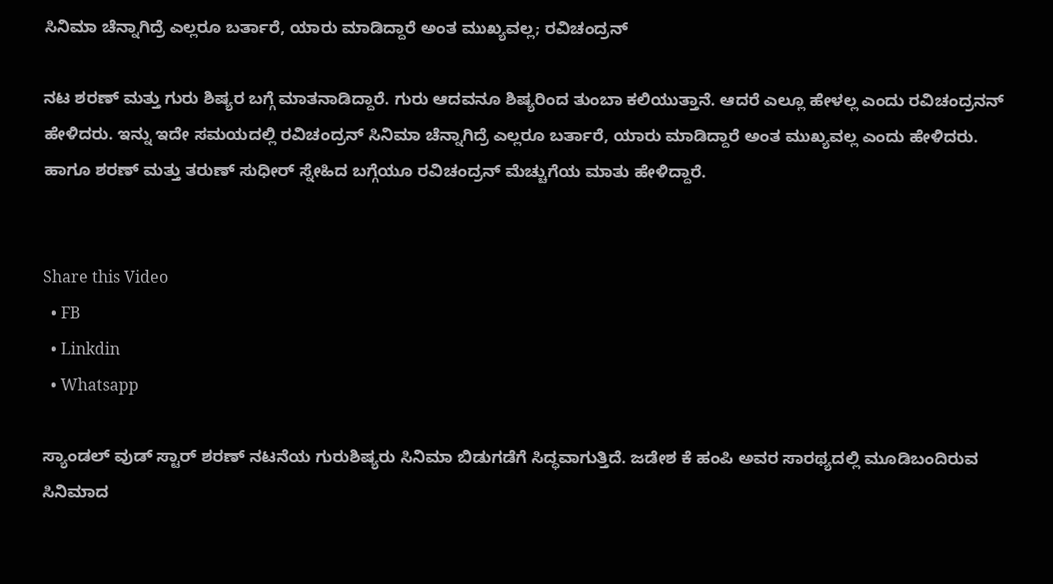ಸಿನಿಮಾ ಚೆನ್ನಾಗಿದ್ರೆ ಎಲ್ಲರೂ ಬರ್ತಾರೆ, ಯಾರು ಮಾಡಿದ್ದಾರೆ ಅಂತ ಮುಖ್ಯವಲ್ಲ; ರವಿಚಂದ್ರನ್

ನಟ ಶರಣ್ ಮತ್ತು ಗುರು ಶಿಷ್ಯರ ಬಗ್ಗೆ ಮಾತನಾಡಿದ್ದಾರೆ. ಗುರು ಆದವನೂ ಶಿಷ್ಯರಿಂದ ತುಂಬಾ ಕಲಿಯುತ್ತಾನೆ. ಆದರೆ ಎಲ್ಲೂ ಹೇಳಲ್ಲ ಎಂದು ರವಿಚಂದ್ರನನ್ ಹೇಳಿದರು. ಇನ್ನು ಇದೇ ಸಮಯದಲ್ಲಿ ರವಿಚಂದ್ರನ್ ಸಿನಿಮಾ ಚೆನ್ನಾಗಿದ್ರೆ ಎಲ್ಲರೂ ಬರ್ತಾರೆ, ಯಾರು ಮಾಡಿದ್ದಾರೆ ಅಂತ ಮುಖ್ಯವಲ್ಲ ಎಂದು ಹೇಳಿದರು. ಹಾಗೂ ಶರಣ್ ಮತ್ತು ತರುಣ್ ಸುಧೀರ್ ಸ್ನೇಹಿದ ಬಗ್ಗೆಯೂ ರವಿಚಂದ್ರನ್ ಮೆಚ್ಚುಗೆಯ ಮಾತು ಹೇಳಿದ್ದಾರೆ.


Share this Video
  • FB
  • Linkdin
  • Whatsapp

ಸ್ಯಾಂಡಲ್ ವುಡ್ ಸ್ಟಾರ್ ಶರಣ್ ನಟನೆಯ ಗುರುಶಿಷ್ಯರು ಸಿನಿಮಾ ಬಿಡುಗಡೆಗೆ ಸಿದ್ಧವಾಗುತ್ತಿದೆ. ಜಡೇಶ ಕೆ ಹಂಪಿ ಅವರ ಸಾರಥ್ಯದಲ್ಲಿ ಮೂಡಿಬಂದಿರುವ ಸಿನಿಮಾದ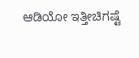ಆಡಿಯೋ ಇತ್ತೀಚಿಗಷ್ಟೆ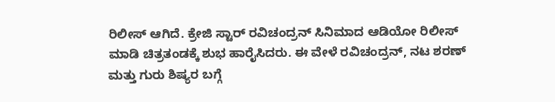ರಿಲೀಸ್ ಆಗಿದೆ. ಕ್ರೇಜಿ ಸ್ಟಾರ್ ರವಿಚಂದ್ರನ್ ಸಿನಿಮಾದ ಆಡಿಯೋ ರಿಲೀಸ್ ಮಾಡಿ ಚಿತ್ರತಂಡಕ್ಕೆ ಶುಭ ಹಾರೈಸಿದರು. ಈ ವೇಳೆ ರವಿಚಂದ್ರನ್, ನಟ ಶರಣ್ ಮತ್ತು ಗುರು ಶಿಷ್ಯರ ಬಗ್ಗೆ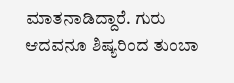ಮಾತನಾಡಿದ್ದಾರೆ. ಗುರು ಆದವನೂ ಶಿಷ್ಯರಿಂದ ತುಂಬಾ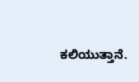ಕಲಿಯುತ್ತಾನೆ.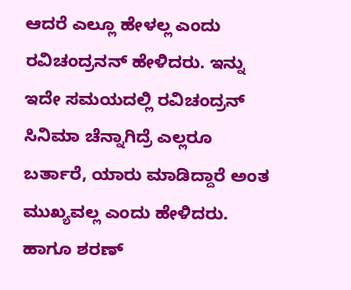ಆದರೆ ಎಲ್ಲೂ ಹೇಳಲ್ಲ ಎಂದು ರವಿಚಂದ್ರನನ್ ಹೇಳಿದರು. ಇನ್ನು ಇದೇ ಸಮಯದಲ್ಲಿ ರವಿಚಂದ್ರನ್ ಸಿನಿಮಾ ಚೆನ್ನಾಗಿದ್ರೆ ಎಲ್ಲರೂ ಬರ್ತಾರೆ, ಯಾರು ಮಾಡಿದ್ದಾರೆ ಅಂತ ಮುಖ್ಯವಲ್ಲ ಎಂದು ಹೇಳಿದರು. ಹಾಗೂ ಶರಣ್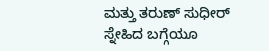ಮತ್ತು ತರುಣ್ ಸುಧೀರ್ ಸ್ನೇಹಿದ ಬಗ್ಗೆಯೂ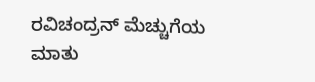ರವಿಚಂದ್ರನ್ ಮೆಚ್ಚುಗೆಯ ಮಾತು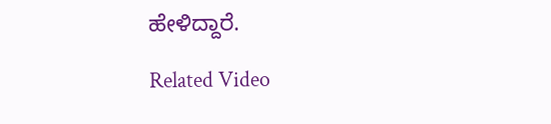ಹೇಳಿದ್ದಾರೆ.

Related Video